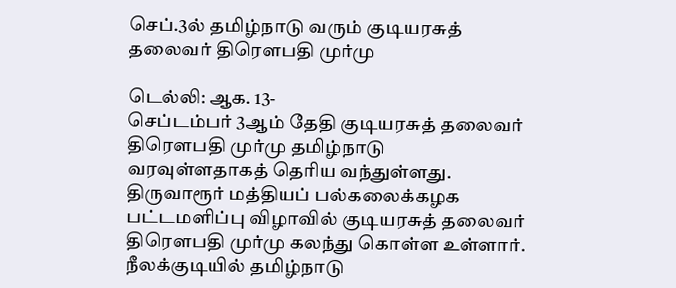செப்.3ல் தமிழ்நாடு வரும் குடியரசுத் தலைவர் திரெளபதி முர்மு

டெல்லி: ஆக. 13-
செப்டம்பர் 3ஆம் தேதி குடியரசுத் தலைவர் திரெளபதி முர்மு தமிழ்நாடு வரவுள்ளதாகத் தெரிய வந்துள்ளது. திருவாரூர் மத்தியப் பல்கலைக்கழக பட்டமளிப்பு விழாவில் குடியரசுத் தலைவர் திரெளபதி முர்மு கலந்து கொள்ள உள்ளார். நீலக்குடியில் தமிழ்நாடு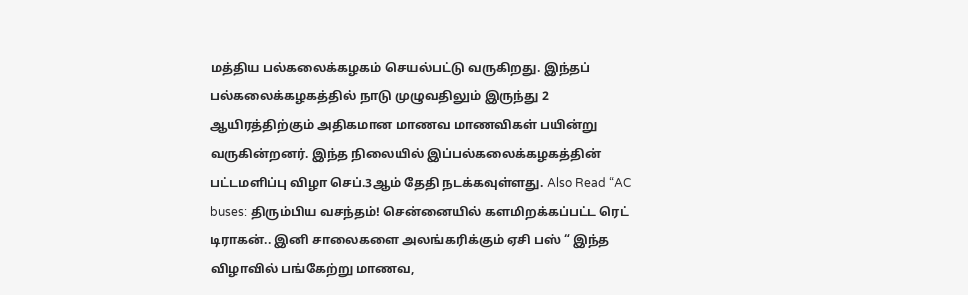மத்திய பல்கலைக்கழகம் செயல்பட்டு வருகிறது. இந்தப் பல்கலைக்கழகத்தில் நாடு முழுவதிலும் இருந்து 2 ஆயிரத்திற்கும் அதிகமான மாணவ மாணவிகள் பயின்று வருகின்றனர். இந்த நிலையில் இப்பல்கலைக்கழகத்தின் பட்டமளிப்பு விழா செப்.3ஆம் தேதி நடக்கவுள்ளது. Also Read “AC buses: திரும்பிய வசந்தம்! சென்னையில் களமிறக்கப்பட்ட ரெட் டிராகன்.. இனி சாலைகளை அலங்கரிக்கும் ஏசி பஸ் “ இந்த விழாவில் பங்கேற்று மாணவ,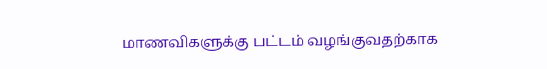மாணவிகளுக்கு பட்டம் வழங்குவதற்காக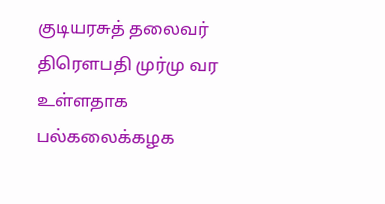குடியரசுத் தலைவர் திரெளபதி முர்மு வர உள்ளதாக பல்கலைக்கழக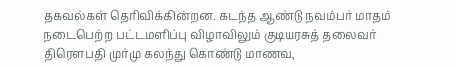தகவல்கள் தெரிவிக்கின்றன. கடந்த ஆண்டு நவம்பர் மாதம் நடைபெற்ற பட்டமளிப்பு விழாவிலும் குடியரசுத் தலைவர் திரெளபதி முர்மு கலந்து கொண்டு மாணவ,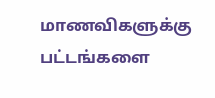மாணவிகளுக்கு பட்டங்களை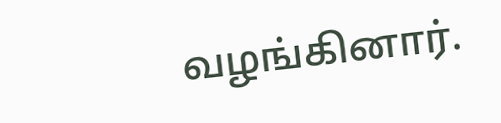வழங்கினார்.